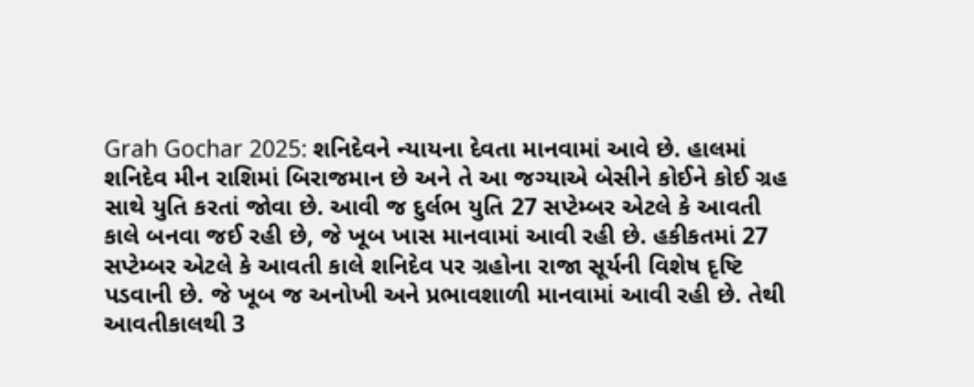Grah Gochar 2025: શનિદેવને ન્યાયના દેવતા માનવામાં આવે છે. હાલમાં શનિદેવ મીન રાશિમાં બિરાજમાન છે અને તે આ જગ્યાએ બેસીને કોઈને કોઈ ગ્રહ સાથે યુતિ કરતાં જોવા છે. આવી જ દુર્લભ યુતિ 27 સપ્ટેમ્બર એટલે કે આવતી કાલે બનવા જઈ રહી છે, જે ખૂબ ખાસ માનવામાં આવી રહી છે. હકીકતમાં 27 સપ્ટેમ્બર એટલે કે આવતી કાલે શનિદેવ પર ગ્રહોના રાજા સૂર્યની વિશેષ દૃષ્ટિ પડવાની છે. જે ખૂબ જ અનોખી અને પ્રભાવશાળી માનવામાં આવી રહી છે. તેથી આવતીકાલથી 3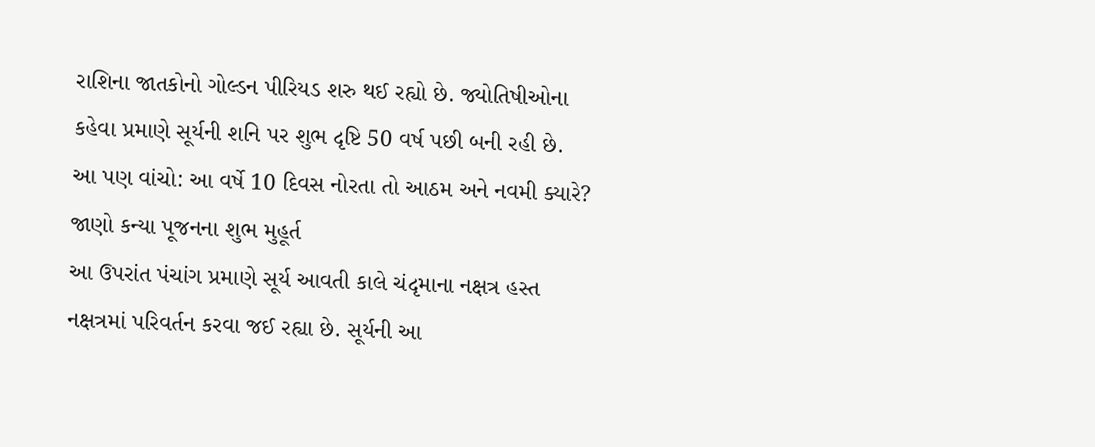રાશિના જાતકોનો ગોલ્ડન પીરિયડ શરુ થઈ રહ્યો છે. જ્યોતિષીઓના કહેવા પ્રમાણે સૂર્યની શનિ પર શુભ દૃષ્ટિ 50 વર્ષ પછી બની રહી છે.
આ પણ વાંચો: આ વર્ષે 10 દિવસ નોરતા તો આઠમ અને નવમી ક્યારે? જાણો કન્યા પૂજનના શુભ મુહૂર્ત
આ ઉપરાંત પંચાંગ પ્રમાણે સૂર્ય આવતી કાલે ચંદૃમાના નક્ષત્ર હસ્ત નક્ષત્રમાં પરિવર્તન કરવા જઈ રહ્યા છે. સૂર્યની આ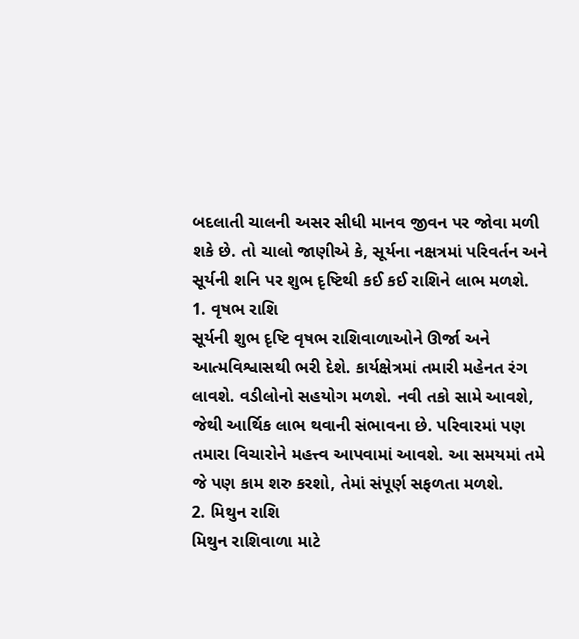બદલાતી ચાલની અસર સીધી માનવ જીવન પર જોવા મળી શકે છે. તો ચાલો જાણીએ કે, સૂર્યના નક્ષત્રમાં પરિવર્તન અને સૂર્યની શનિ પર શુભ દૃષ્ટિથી કઈ કઈ રાશિને લાભ મળશે.
1. વૃષભ રાશિ
સૂર્યની શુભ દૃષ્ટિ વૃષભ રાશિવાળાઓને ઊર્જા અને આત્મવિશ્વાસથી ભરી દેશે. કાર્યક્ષેત્રમાં તમારી મહેનત રંગ લાવશે. વડીલોનો સહયોગ મળશે. નવી તકો સામે આવશે, જેથી આર્થિક લાભ થવાની સંભાવના છે. પરિવારમાં પણ તમારા વિચારોને મહત્ત્વ આપવામાં આવશે. આ સમયમાં તમે જે પણ કામ શરુ કરશો, તેમાં સંપૂર્ણ સફળતા મળશે.
2. મિથુન રાશિ
મિથુન રાશિવાળા માટે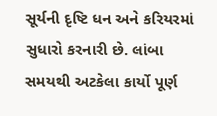સૂર્યની દૃષ્ટિ ધન અને કરિયરમાં સુધારો કરનારી છે. લાંબા સમયથી અટકેલા કાર્યો પૂર્ણ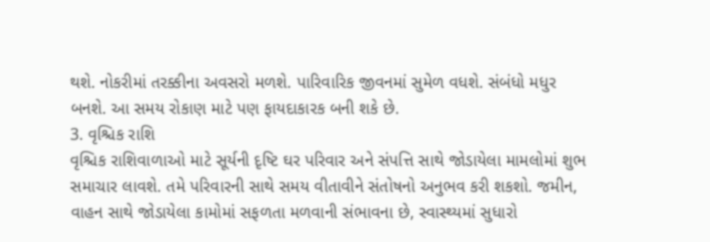થશે. નોકરીમાં તરક્કીના અવસરો મળશે. પારિવારિક જીવનમાં સુમેળ વધશે. સંબંધો મધુર બનશે. આ સમય રોકાણ માટે પણ ફાયદાકારક બની શકે છે.
3. વૃશ્ચિક રાશિ
વૃશ્ચિક રાશિવાળાઓ માટે સૂર્યની દૃષ્ટિ ઘર પરિવાર અને સંપત્તિ સાથે જોડાયેલા મામલોમાં શુભ સમાચાર લાવશે. તમે પરિવારની સાથે સમય વીતાવીને સંતોષનો અનુભવ કરી શકશો. જમીન, વાહન સાથે જોડાયેલા કામોમાં સફળતા મળવાની સંભાવના છે, સ્વાસ્થ્યમાં સુધારો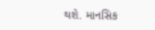થશે. માનસિક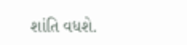શાંતિ વધશે.